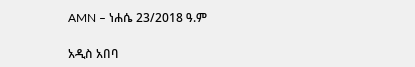AMN – ነሐሴ 23/2018 ዓ.ም

አዲስ አበባ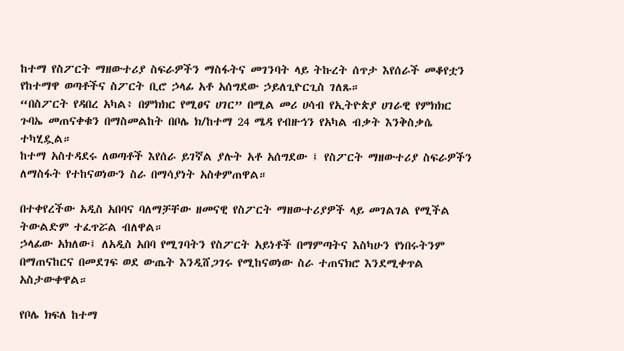ከተማ የስፖርት ማዘውተሪያ ስፍራዎችን ማስፋትና መገንባት ላይ ትኩረት ሰጥታ እየሰራች መቆየቷን የከተማዋ ወጣቶችና ስፖርት ቢሮ ኃላፊ አቶ አሰግደው ኃይለጊዮርጊስ ገለጹ።
“በስፖርት የዳበረ አካል፥ በምክክር የሚፀና ሀገር” በሚል መሪ ሀሳብ የኢትዮጵያ ሀገራዊ የምክክር ጉባኤ መጠናቀቁን በማስመልከት በቦሌ ክ/ከተማ 24 ሜዳ የብዙኅን የአካል ብቃት እንቅስቃሴ ተካሂዷል።
ከተማ አስተዳደሩ ለወጣቶች እየሰራ ይገኛል ያሉት አቶ አሰግደው ፤ የስፖርት ማዘውተሪያ ስፍራዎችን ለማስፋት የተከናወነውን ስራ በማሳያነት አስቀምጠዋል።

በተቀየረችው አዲስ አበባና ባለማቻቸው ዘመናዊ የስፖርት ማዘውተሪያዎች ላይ መገልገል የሚችል ትውልድም ተፈጥሯል ብለዋል።
ኃላፊው አክለው፤ ለአዲስ አበባ የሚገባትን የስፖርት አይነቶች በማምጣትና እስካሁን የነበሩትንም በማጠናከርና በመደገፍ ወደ ውጤት እንዲሸጋገሩ የሚከናወነው ስራ ተጠናክሮ እንደሚቀጥል አስታውቀዋል።

የቦሌ ክፍለ ከተማ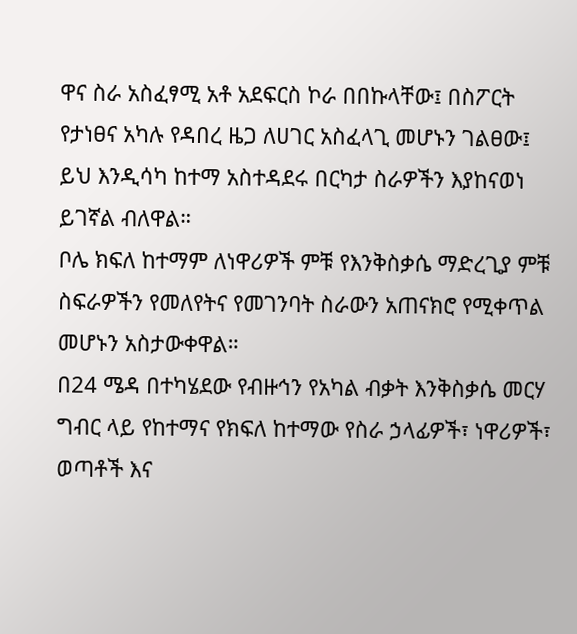ዋና ስራ አስፈፃሚ አቶ አደፍርስ ኮራ በበኩላቸው፤ በስፖርት የታነፀና አካሉ የዳበረ ዜጋ ለሀገር አስፈላጊ መሆኑን ገልፀው፤ ይህ እንዲሳካ ከተማ አስተዳደሩ በርካታ ስራዎችን እያከናወነ ይገኛል ብለዋል።
ቦሌ ክፍለ ከተማም ለነዋሪዎች ምቹ የእንቅስቃሴ ማድረጊያ ምቹ ስፍራዎችን የመለየትና የመገንባት ስራውን አጠናክሮ የሚቀጥል መሆኑን አስታውቀዋል።
በ24 ሜዳ በተካሄደው የብዙኅን የአካል ብቃት እንቅስቃሴ መርሃ ግብር ላይ የከተማና የክፍለ ከተማው የስራ ኃላፊዎች፣ ነዋሪዎች፣ ወጣቶች እና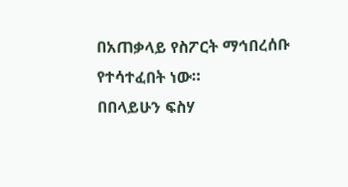በአጠቃላይ የስፖርት ማኅበረሰቡ የተሳተፈበት ነው።
በበላይሁን ፍስሃ